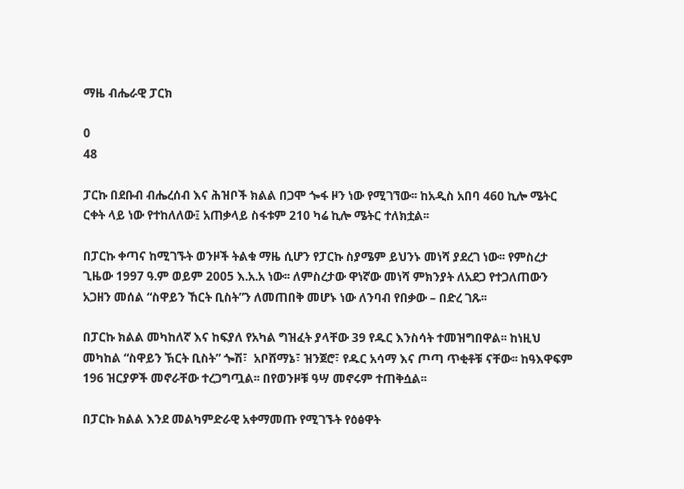ማዜ ብሔራዊ ፓርክ

0
48

ፓርኩ በደቡብ ብሔረሰብ እና ሕዝቦች ክልል በጋሞ ጐፋ ዞን ነው የሚገኘው፡፡ ከአዲስ አበባ 460 ኪሎ ሜትር  ርቀት ላይ ነው የተከለለው፤ አጠቃላይ ስፋቱም 210 ካሬ ኪሎ ሜትር ተለክቷል፡፡

በፓርኩ ቀጣና ከሚገኙት ወንዞች ትልቁ ማዜ ሲሆን የፓርኩ ስያሜም ይህንኑ መነሻ ያደረገ ነው፡፡ የምስረታ ጊዜው 1997 ዓ.ም ወይም 2005 እ.አ.አ ነው፡፡ ለምስረታው ዋነኛው መነሻ ምክንያት ለአደጋ የተጋለጠውን አጋዘን መሰል “ስዋይን ኸርት ቢስት”ን ለመጠበቅ መሆኑ ነው ለንባብ የበቃው – በድረ ገጹ፡፡

በፓርኩ ክልል መካከለኛ እና ከፍያለ የአካል ግዝፈት ያላቸው 39 የዱር እንስሳት ተመዝግበዋል፡፡ ከነዚህ መካከል “ስዋይን ኽርት ቢስት” ጐሽ፣  አቦሸማኔ፣ ዝንጀሮ፣ የዱር አሳማ እና ጦጣ ጥቂቶቹ ናቸው፡፡ ከዓእዋፍም 196 ዝርያዎች መኖራቸው ተረጋግጧል፡፡ በየወንዞቹ ዓሣ መኖሩም ተጠቅሷል፡፡

በፓርኩ ክልል እንደ መልካምድራዊ አቀማመጡ የሚገኙት የዕፅዋት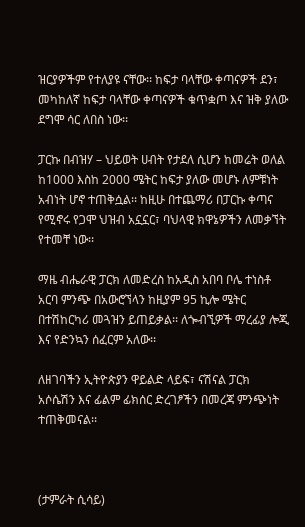ዝርያዎችም የተለያዩ ናቸው፡፡ ከፍታ ባላቸው ቀጣናዎች ደን፣ መካከለኛ ከፍታ ባላቸው ቀጣናዎች ቁጥቋጦ እና ዝቅ ያለው ደግሞ ሳር ለበስ ነው፡፡

ፓርኩ በብዝሃ – ህይወት ሀብት የታደለ ሲሆን ከመሬት ወለል ከ1000 እስከ 2000 ሜትር ከፍታ ያለው መሆኑ ለምቹነት አብነት ሆኖ ተጠቅሷል፡፡ ከዚሁ በተጨማሪ በፓርኩ ቀጣና የሚኖሩ የጋሞ ህዝብ አኗኗር፣ ባህላዊ ክዋኔዎችን ለመቃኘት የተመቸ ነው፡፡

ማዜ ብሔራዊ ፓርክ ለመድረስ ከአዲስ አበባ ቦሌ ተነስቶ አርባ ምንጭ በአውሮኘላን ከዚያም 95 ኪሎ ሜትር በተሽከርካሪ መጓዝን ይጠይቃል፡፡ ለጐብኚዎች ማረፊያ ሎጂ እና የድንኳን ሰፈርም አለው፡፡

ለዘገባችን ኢትዮጵያን ዋይልድ ላይፍ፣ ናሽናል ፓርክ  አሶሴሽን እና ፊልም ፊክሰር ድረገፆችን በመረጃ ምንጭነት ተጠቅመናል፡፡



(ታምራት ሲሳይ)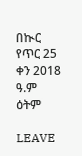በኲር የጥር 25 ቀን 2018 ዓ.ም ዕትም

LEAVE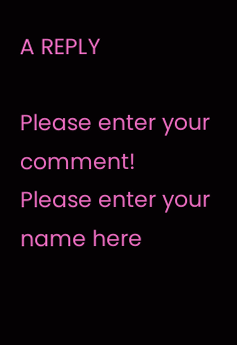A REPLY

Please enter your comment!
Please enter your name here